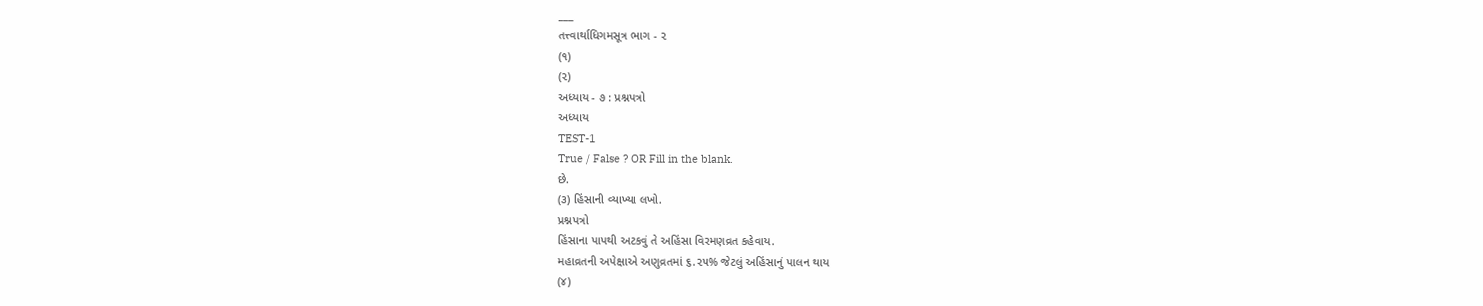___
તત્ત્વાર્થાધિગમસૂત્ર ભાગ - ૨
(૧)
(૨)
અધ્યાય - ૭ : પ્રશ્નપત્રો
અધ્યાય
TEST-1
True / False ? OR Fill in the blank.
છે.
(૩) હિંસાની વ્યાખ્યા લખો.
પ્રશ્નપત્રો
હિંસાના પાપથી અટકવું તે અહિંસા વિરમણવ્રત કહેવાય.
મહાવ્રતની અપેક્ષાએ અણુવ્રતમાં ૬.૨૫% જેટલું અહિંસાનું પાલન થાય
(૪)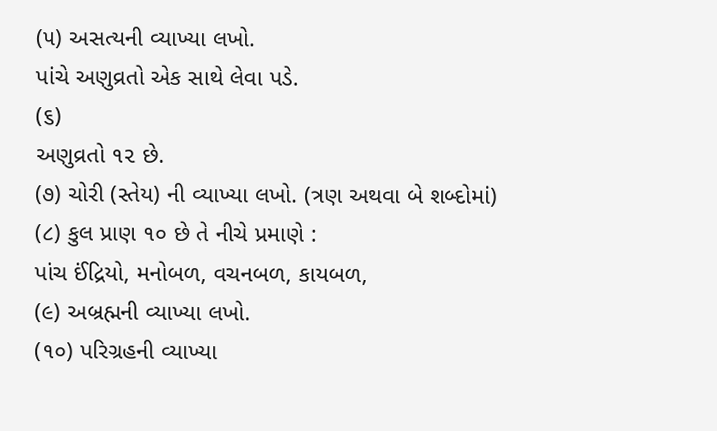(૫) અસત્યની વ્યાખ્યા લખો.
પાંચે અણુવ્રતો એક સાથે લેવા પડે.
(૬)
અણુવ્રતો ૧૨ છે.
(૭) ચોરી (સ્તેય) ની વ્યાખ્યા લખો. (ત્રણ અથવા બે શબ્દોમાં)
(૮) કુલ પ્રાણ ૧૦ છે તે નીચે પ્રમાણે :
પાંચ ઈંદ્રિયો, મનોબળ, વચનબળ, કાયબળ,
(૯) અબ્રહ્મની વ્યાખ્યા લખો.
(૧૦) પરિગ્રહની વ્યાખ્યા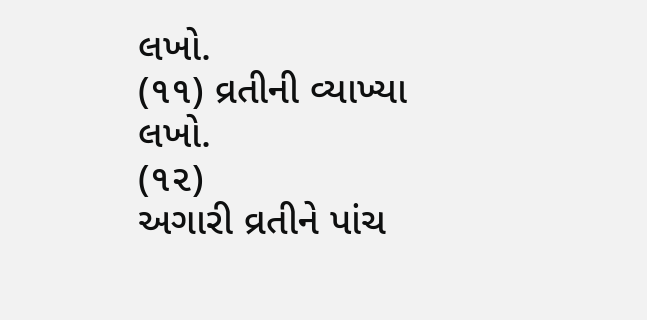લખો.
(૧૧) વ્રતીની વ્યાખ્યા લખો.
(૧૨)
અગારી વ્રતીને પાંચ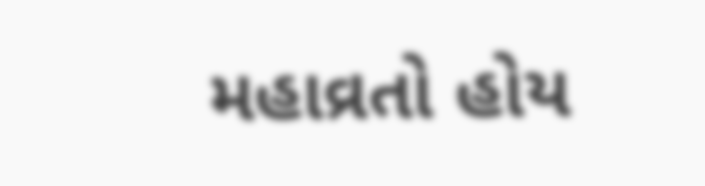મહાવ્રતો હોય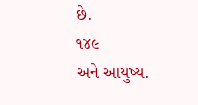છે.
૧૪૯
અને આયુષ્ય.